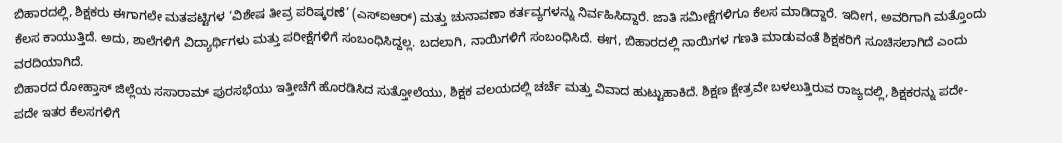ಬಿಹಾರದಲ್ಲಿ, ಶಿಕ್ಷಕರು ಈಗಾಗಲೇ ಮತಪಟ್ಟಿಗಳ ‘ವಿಶೇಷ ತೀವ್ರ ಪರಿಷ್ಕರಣೆ’ (ಎಸ್ಐಆರ್) ಮತ್ತು ಚುನಾವಣಾ ಕರ್ತವ್ಯಗಳನ್ನು ನಿರ್ವಹಿಸಿದ್ದಾರೆ. ಜಾತಿ ಸಮೀಕ್ಷೆಗಳಿಗೂ ಕೆಲಸ ಮಾಡಿದ್ದಾರೆ. ಇದೀಗ, ಅವರಿಗಾಗಿ ಮತ್ತೊಂದು ಕೆಲಸ ಕಾಯುತ್ತಿದೆ. ಅದು, ಶಾಲೆಗಳಿಗೆ ವಿದ್ಯಾರ್ಥಿಗಳು ಮತ್ತು ಪರೀಕ್ಷೆಗಳಿಗೆ ಸಂಬಂಧಿಸಿದ್ದಲ್ಲ. ಬದಲಾಗಿ, ನಾಯಿಗಳಿಗೆ ಸಂಬಂಧಿಸಿದೆ. ಈಗ, ಬಿಹಾರದಲ್ಲಿ ನಾಯಿಗಳ ಗಣತಿ ಮಾಡುವಂತೆ ಶಿಕ್ಷಕರಿಗೆ ಸೂಚಿಸಲಾಗಿದೆ ಎಂದು ವರದಿಯಾಗಿದೆ.
ಬಿಹಾರದ ರೋಹ್ತಾಸ್ ಜಿಲ್ಲೆಯ ಸಸಾರಾಮ್ ಪುರಸಭೆಯು ಇತ್ತೀಚೆಗೆ ಹೊರಡಿಸಿದ ಸುತ್ತೋಲೆಯು, ಶಿಕ್ಷಕ ವಲಯದಲ್ಲಿ ಚರ್ಚೆ ಮತ್ತು ವಿವಾದ ಹುಟ್ಟುಹಾಕಿದೆ. ಶಿಕ್ಷಣ ಕ್ಷೇತ್ರವೇ ಬಳಲುತ್ತಿರುವ ರಾಜ್ಯದಲ್ಲಿ, ಶಿಕ್ಷಕರನ್ನು ಪದೇ-ಪದೇ ಇತರ ಕೆಲಸಗಳಿಗೆ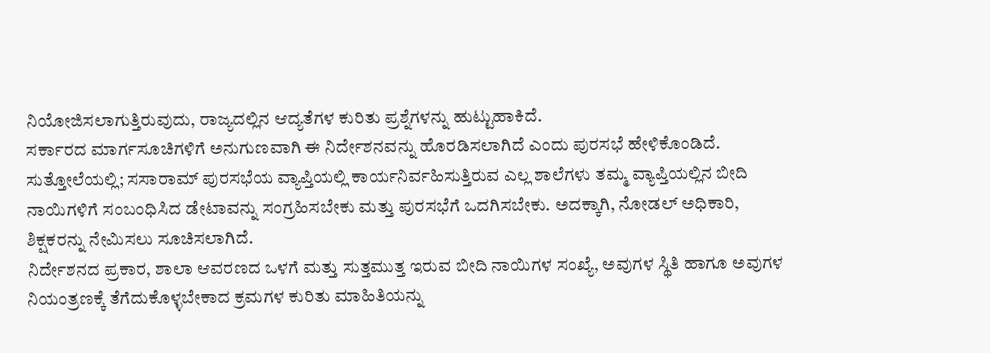ನಿಯೋಜಿಸಲಾಗುತ್ತಿರುವುದು, ರಾಜ್ಯದಲ್ಲಿನ ಆದ್ಯತೆಗಳ ಕುರಿತು ಪ್ರಶ್ನೆಗಳನ್ನು ಹುಟ್ಟುಹಾಕಿದೆ.
ಸರ್ಕಾರದ ಮಾರ್ಗಸೂಚಿಗಳಿಗೆ ಅನುಗುಣವಾಗಿ ಈ ನಿರ್ದೇಶನವನ್ನು ಹೊರಡಿಸಲಾಗಿದೆ ಎಂದು ಪುರಸಭೆ ಹೇಳಿಕೊಂಡಿದೆ. ಸುತ್ತೋಲೆಯಲ್ಲಿ; ಸಸಾರಾಮ್ ಪುರಸಭೆಯ ವ್ಯಾಪ್ತಿಯಲ್ಲಿ ಕಾರ್ಯನಿರ್ವಹಿಸುತ್ತಿರುವ ಎಲ್ಲ ಶಾಲೆಗಳು ತಮ್ಮ ವ್ಯಾಪ್ತಿಯಲ್ಲಿನ ಬೀದಿ ನಾಯಿಗಳಿಗೆ ಸಂಬಂಧಿಸಿದ ಡೇಟಾವನ್ನು ಸಂಗ್ರಹಿಸಬೇಕು ಮತ್ತು ಪುರಸಭೆಗೆ ಒದಗಿಸಬೇಕು. ಅದಕ್ಕಾಗಿ, ನೋಡಲ್ ಅಧಿಕಾರಿ, ಶಿಕ್ಷಕರನ್ನು ನೇಮಿಸಲು ಸೂಚಿಸಲಾಗಿದೆ.
ನಿರ್ದೇಶನದ ಪ್ರಕಾರ, ಶಾಲಾ ಆವರಣದ ಒಳಗೆ ಮತ್ತು ಸುತ್ತಮುತ್ತ ಇರುವ ಬೀದಿ ನಾಯಿಗಳ ಸಂಖ್ಯೆ, ಅವುಗಳ ಸ್ಥಿತಿ ಹಾಗೂ ಅವುಗಳ ನಿಯಂತ್ರಣಕ್ಕೆ ತೆಗೆದುಕೊಳ್ಳಬೇಕಾದ ಕ್ರಮಗಳ ಕುರಿತು ಮಾಹಿತಿಯನ್ನು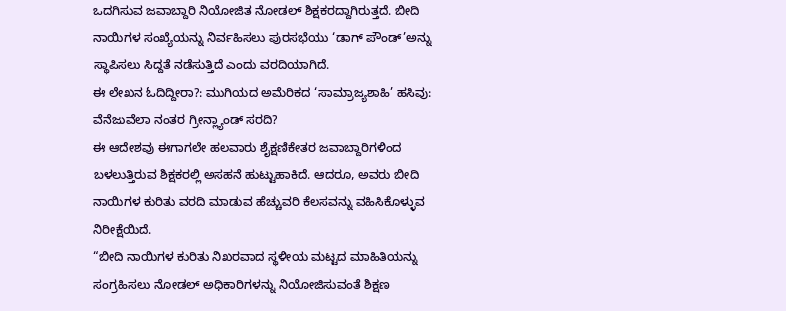ಒದಗಿಸುವ ಜವಾಬ್ದಾರಿ ನಿಯೋಜಿತ ನೋಡಲ್ ಶಿಕ್ಷಕರದ್ದಾಗಿರುತ್ತದೆ. ಬೀದಿ ನಾಯಿಗಳ ಸಂಖ್ಯೆಯನ್ನು ನಿರ್ವಹಿಸಲು ಪುರಸಭೆಯು ‘ಡಾಗ್ ಪೌಂಡ್’ಅನ್ನು ಸ್ಥಾಪಿಸಲು ಸಿದ್ದತೆ ನಡೆಸುತ್ತಿದೆ ಎಂದು ವರದಿಯಾಗಿದೆ.
ಈ ಲೇಖನ ಓದಿದ್ದೀರಾ?: ಮುಗಿಯದ ಅಮೆರಿಕದ ‘ಸಾಮ್ರಾಜ್ಯಶಾಹಿ’ ಹಸಿವು: ವೆನೆಜುವೆಲಾ ನಂತರ ಗ್ರೀನ್ಲ್ಯಾಂಡ್ ಸರದಿ?
ಈ ಆದೇಶವು ಈಗಾಗಲೇ ಹಲವಾರು ಶೈಕ್ಷಣಿಕೇತರ ಜವಾಬ್ದಾರಿಗಳಿಂದ ಬಳಲುತ್ತಿರುವ ಶಿಕ್ಷಕರಲ್ಲಿ ಅಸಹನೆ ಹುಟ್ಟುಹಾಕಿದೆ. ಆದರೂ, ಅವರು ಬೀದಿ ನಾಯಿಗಳ ಕುರಿತು ವರದಿ ಮಾಡುವ ಹೆಚ್ಚುವರಿ ಕೆಲಸವನ್ನು ವಹಿಸಿಕೊಳ್ಳುವ ನಿರೀಕ್ಷೆಯಿದೆ.
“ಬೀದಿ ನಾಯಿಗಳ ಕುರಿತು ನಿಖರವಾದ ಸ್ಥಳೀಯ ಮಟ್ಟದ ಮಾಹಿತಿಯನ್ನು ಸಂಗ್ರಹಿಸಲು ನೋಡಲ್ ಅಧಿಕಾರಿಗಳನ್ನು ನಿಯೋಜಿಸುವಂತೆ ಶಿಕ್ಷಣ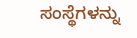ಸಂಸ್ಥೆಗಳನ್ನು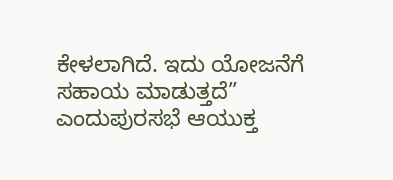ಕೇಳಲಾಗಿದೆ. ಇದು ಯೋಜನೆಗೆ ಸಹಾಯ ಮಾಡುತ್ತದೆ” ಎಂದುಪುರಸಭೆ ಆಯುಕ್ತ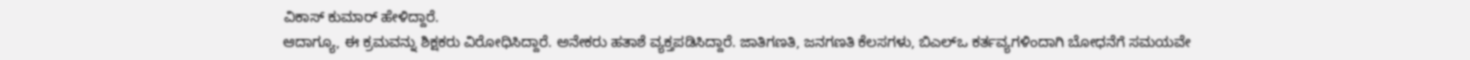ವಿಕಾಸ್ ಕುಮಾರ್ ಹೇಳಿದ್ದಾರೆ.
ಆದಾಗ್ಯೂ, ಈ ಕ್ರಮವನ್ನು ಶಿಕ್ಷಕರು ವಿರೋಧಿಸಿದ್ದಾರೆ. ಅನೇಕರು ಹತಾಶೆ ವ್ಯಕ್ತಪಡಿಸಿದ್ದಾರೆ. ಜಾತಿಗಣತಿ, ಜನಗಣತಿ ಕೆಲಸಗಳು, ಬಿಎಲ್ಒ ಕರ್ತವ್ಯಗಳಿಂದಾಗಿ ಬೋಧನೆಗೆ ಸಮಯವೇ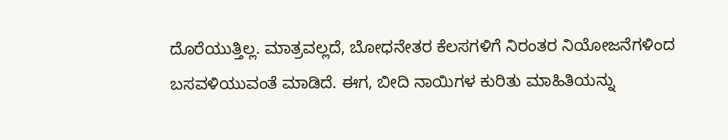ದೊರೆಯುತ್ತಿಲ್ಲ. ಮಾತ್ರವಲ್ಲದೆ, ಬೋಧನೇತರ ಕೆಲಸಗಳಿಗೆ ನಿರಂತರ ನಿಯೋಜನೆಗಳಿಂದ ಬಸವಳಿಯುವಂತೆ ಮಾಡಿದೆ. ಈಗ, ಬೀದಿ ನಾಯಿಗಳ ಕುರಿತು ಮಾಹಿತಿಯನ್ನು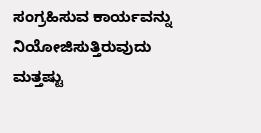ಸಂಗ್ರಹಿಸುವ ಕಾರ್ಯವನ್ನು ನಿಯೋಜಿಸುತ್ತಿರುವುದು ಮತ್ತಷ್ಟು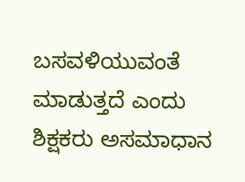ಬಸವಳಿಯುವಂತೆ ಮಾಡುತ್ತದೆ ಎಂದು ಶಿಕ್ಷಕರು ಅಸಮಾಧಾನ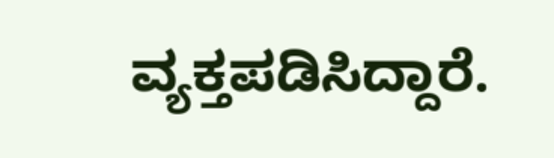ವ್ಯಕ್ತಪಡಿಸಿದ್ದಾರೆ.